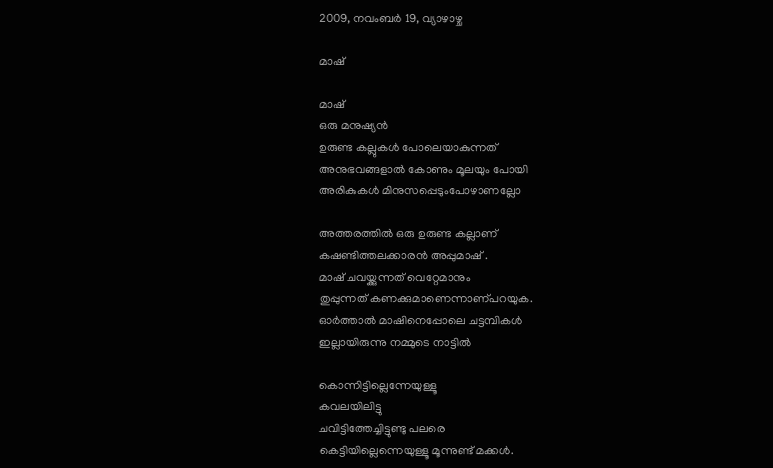2009, നവംബര്‍ 19, വ്യാഴാഴ്ച

മാഷ്

മാഷ്
ഒരു മനുഷ്യന്‍
ഉരുണ്ട കല്ലുകള്‍ പോലെയാകുന്നത്
അനുഭവങ്ങളാല്‍ കോണും മൂലയും പോയി
അരികുകള്‍ മിനുസപ്പെടുംപോഴാണല്ലോ

അത്തരത്തില്‍ ഒരു ഉരുണ്ട കല്ലാണ്
കഷണ്ടിത്തലക്കാരന്‍ അപ്പുമാഷ് .
മാഷ് ചവയ്ക്കുന്നത്‌ വെറ്റേമാനും
തുപ്പുന്നത് കണക്കുമാണെന്നാണ്പറയുക.
ഓര്‍ത്താല്‍ മാഷിനെപ്പോലെ ചട്ടമ്പികള്‍
ഇല്ലായിരുന്നു നമ്മുടെ നാട്ടില്‍

കൊന്നിട്ടില്ലെന്നേയുള്ളൂ
കവലയിലിട്ടു
ചവിട്ടിത്തേച്ചിട്ടുണ്ടു പലരെ
കെട്ടിയില്ലെന്നെയുള്ളൂ മൂന്നുണ്ട് മക്കള്‍.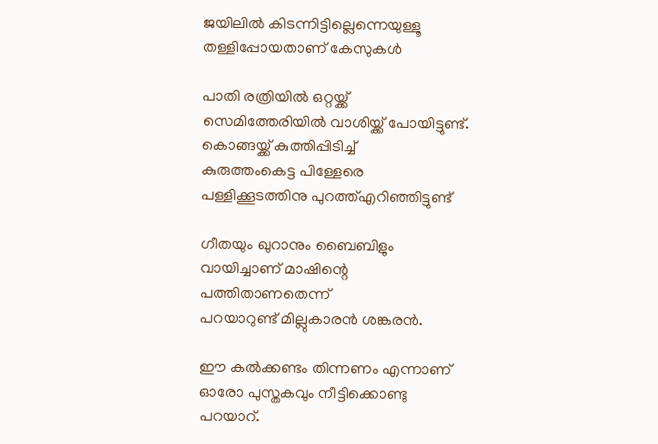ജയിലില്‍ കിടന്നിട്ടില്ലെന്നെയുള്ളൂ
തള്ളിപ്പോയതാണ് കേസുകള്‍

പാതി രത്രിയില്‍ ഒറ്റയ്ക്ക്
സെമിത്തേരിയില്‍ വാശിയ്ക്ക് പോയിട്ടുണ്ട്.
കൊങ്ങയ്ക്ക് കുത്തിപ്പിടിച്ച്
കുരുത്തംകെട്ട പിള്ളേരെ
പള്ളിക്കൂടത്തിനു പുറത്ത്എറിഞ്ഞിട്ടുണ്ട്

ഗീതയും ഖുറാനും ബൈബിളും
വായിച്ചാണ് മാഷിന്റെ
പത്തിതാണതെന്ന്
പറയാറുണ്ട് മില്ലുകാരന്‍ ശങ്കരന്‍.

ഈ കല്‍ക്കണ്ടം തിന്നണം എന്നാണ്
ഓരോ പുസ്തകവും നീട്ടിക്കൊണ്ടു
പറയാറ്.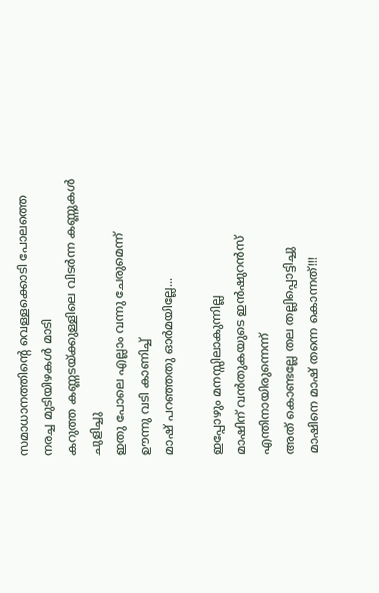സമാധാനത്തിന്റെ വെള്ളക്കൊടി പോലത്തെ
നരച്ച മുടിയിഴകള്‍ മാടി
കറുത്ത കണ്ണടയ്ക്കുള്ളിലെ വിടര്‍ന്ന കണ്ണുകള്‍
ചുളിച്ചു
ഇതു പോലെ എല്ലാം വന്നു ചേരുമെന്ന്
ഊന്നു വടി കാണിച്ച്
മാഷ് പറഞ്ഞതു ഓര്‍മയില്ലേ...

ഇപ്പോഴും മനസ്സിലാകുന്നില്ല
മാഷിന് വന്‍തുകയുടെ ഇന്‍ഷുറന്‍സ്
എന്തിനായിരുന്നെന്ന്
അത് കൊണ്ടല്ലേ തല തല്ലിപ്പൊട്ടിച്ചു
മാഷിനെ മാഷ് തന്നെ കൊന്നത്!!!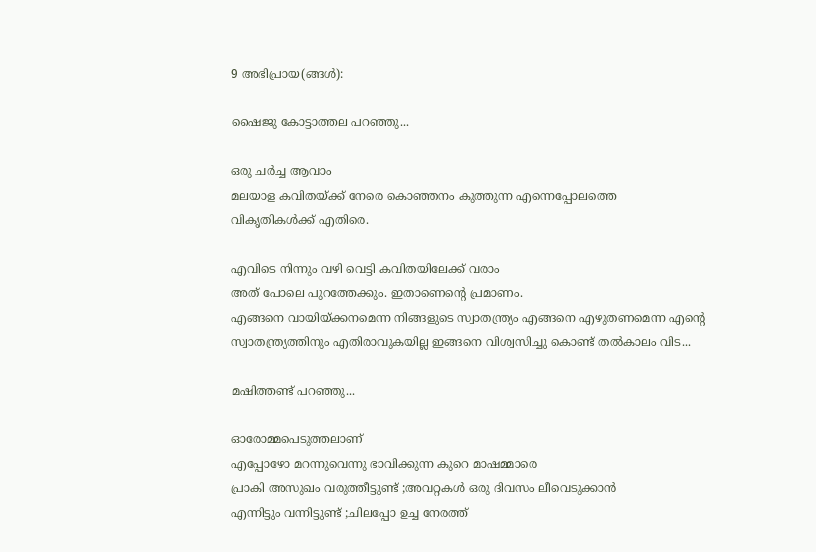9 അഭിപ്രായ(ങ്ങള്‍):

ഷൈജു കോട്ടാത്തല പറഞ്ഞു...

ഒരു ചര്‍ച്ച ആവാം
മലയാള കവിതയ്ക്ക് നേരെ കൊഞ്ഞനം കുത്തുന്ന എന്നെപ്പോലത്തെ
വികൃതികള്‍ക്ക് എതിരെ.

എവിടെ നിന്നും വഴി വെട്ടി കവിതയിലേക്ക് വരാം
അത് പോലെ പുറത്തേക്കും. ഇതാണെന്റെ പ്രമാണം.
എങ്ങനെ വായിയ്ക്കനമെന്ന നിങ്ങളുടെ സ്വാതന്ത്ര്യം എങ്ങനെ എഴുതണമെന്ന എന്റെ സ്വാതന്ത്ര്യത്തിനും എതിരാവുകയില്ല ഇങ്ങനെ വിശ്വസിച്ചു കൊണ്ട് തല്‍കാലം വിട...

മഷിത്തണ്ട് പറഞ്ഞു...

ഓരോമ്മപെടുത്തലാണ്
എപ്പോഴോ മറന്നുവെന്നു ഭാവിക്കുന്ന കുറെ മാഷമ്മാരെ
പ്രാകി അസുഖം വരുത്തീട്ടുണ്ട് ;അവറ്റകള്‍ ഒരു ദിവസം ലീവെടുക്കാന്‍
എന്നിട്ടും വന്നിട്ടുണ്ട് ;ചിലപ്പോ ഉച്ച നേരത്ത്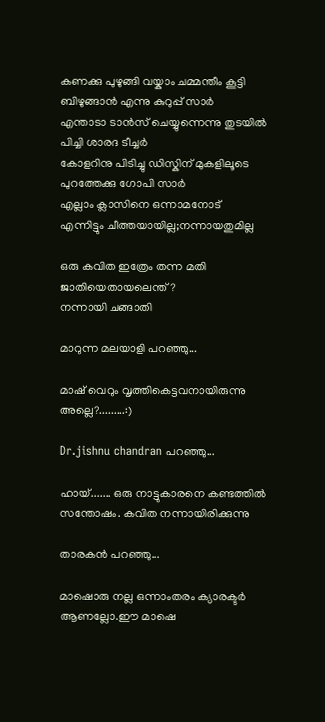കണക്കു പുഴുങ്ങി വയ്കാം ചമ്മന്തീം കൂട്ടി ബിഴുങ്ങാന്‍ എന്നു കുറുപ്പ് സാര്‍
എന്താടാ ടാന്‍സ്‌ ചെയ്യുന്നെന്നു തുടയില്‍ പിച്ചി ശാരദ ടീച്ചര്‍
കോളറിനു പിടിച്ചു ഡിസ്കിന് മുകളിലൂടെ പുറത്തേക്കു ഗോപി സാര്‍
എല്ലാം ക്ലാസിനെ ഒന്നാമനോട്
എന്നിട്ടും ചീത്തയായില്ല;നന്നായതുമില്ല

ഒരു കവിത ഇത്രേം തന്ന മതി
ജാതിയെതായലെന്ത് ?
നന്നായി ചങ്ങാതി

മാറുന്ന മലയാളി പറഞ്ഞു...

മാഷ് വെറും വൃത്തികെട്ടവനായിരുന്നു അല്ലെ?.........:)

Dr.jishnu chandran പറഞ്ഞു...

ഹായ്....... ഒരു നാട്ടുകാരനെ കണ്ടത്തില്‍ സന്തോഷം. കവിത നന്നായിരിക്കുന്നു

താരകൻ പറഞ്ഞു...

മാഷൊരു നല്ല ഒന്നാംതരം ക്യാരക്ടർ ആണല്ലോ.ഈ മാഷെ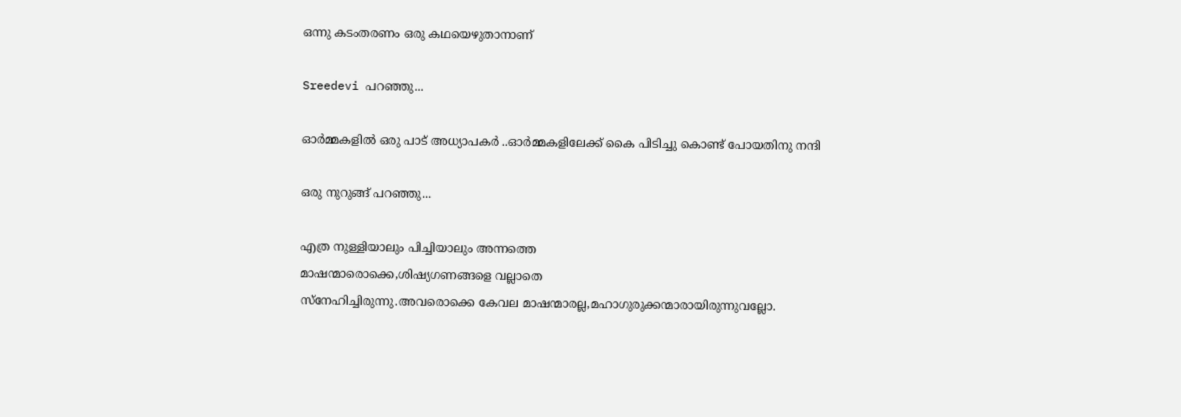ഒന്നു കടംതരണം ഒരു കഥയെഴുതാനാണ്

Sreedevi പറഞ്ഞു...

ഓര്‍മ്മകളില്‍ ഒരു പാട് അധ്യാപകര്‍ ..ഓര്‍മ്മകളിലേക്ക് കൈ പിടിച്ചു കൊണ്ട് പോയതിനു നന്ദി

ഒരു നുറുങ്ങ് പറഞ്ഞു...

എത്ര നുള്ളിയാലും പിച്ചിയാലും അന്നത്തെ
മാഷന്മാരൊക്കെ,ശിഷ്യഗണങ്ങളെ വല്ലാതെ
സ്നേഹിച്ചിരുന്നു.അവരൊക്കെ കേവല മാഷന്മാരല്ല,മഹാഗുരുക്കന്മാരായിരുന്നുവല്ലോ.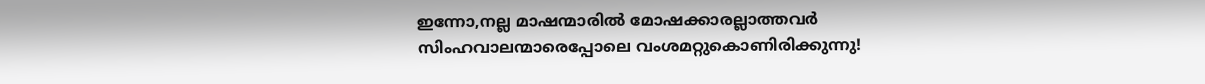ഇന്നോ,നല്ല മാഷന്മാരില്‍ മോഷക്കാരല്ലാത്തവര്‍
സിംഹവാലന്മാരെപ്പോലെ വംശമറ്റുകൊണിരിക്കുന്നു!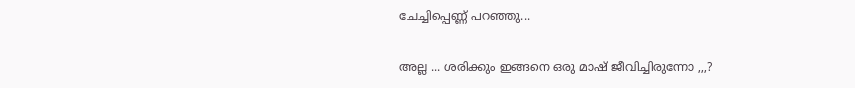ചേച്ചിപ്പെണ്ണ് പറഞ്ഞു...

അല്ല ... ശരിക്കും ഇങ്ങനെ ഒരു മാഷ് ജീവിച്ചിരുന്നോ ,,,?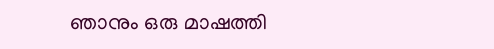ഞാനും ഒരു മാഷത്തി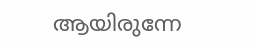ആയിരുന്നേ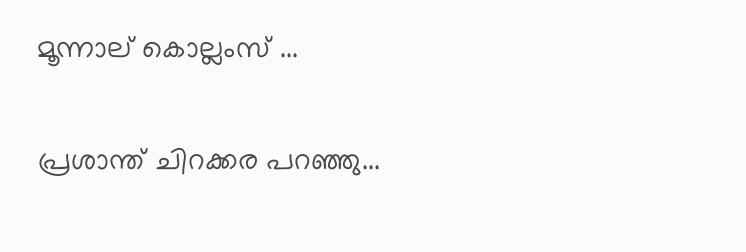മൂന്നാല് കൊല്ലംസ് ...

പ്രശാന്ത്‌ ചിറക്കര പറഞ്ഞു...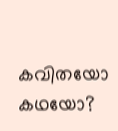കവിതയോ കഥയോ?